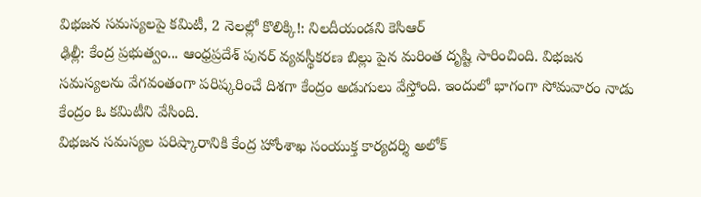విభజన సమస్యలపై కమిటీ, 2 నెలల్లో కొలిక్కి!: నిలదీయండని కెసిఆర్
ఢిల్లీ: కేంద్ర ప్రభుత్వం... ఆంధ్రప్రదేశ్ పునర్ వ్యవస్థీకరణ బిల్లు పైన మరింత దృష్టి సారించింది. విభజన సమస్యలను వేగవంతంగా పరిష్కరించే దిశగా కేంద్రం అడుగులు వేస్తోంది. ఇందులో భాగంగా సోమవారం నాడు కేంద్రం ఓ కమిటీని వేసింది.
విభజన సమస్యల పరిష్కారానికి కేంద్ర హోంశాఖ సంయుక్త కార్యదర్శి అలోక్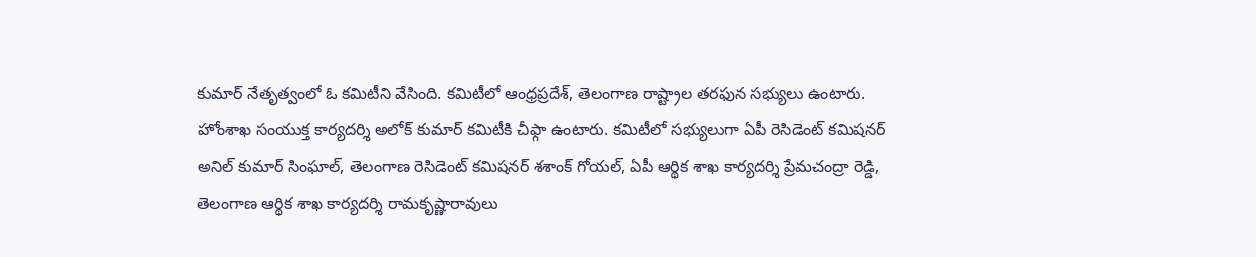కుమార్ నేతృత్వంలో ఓ కమిటీని వేసింది. కమిటీలో ఆంధ్రప్రదేశ్, తెలంగాణ రాష్ట్రాల తరఫున సభ్యులు ఉంటారు.
హోంశాఖ సంయుక్త కార్యదర్శి అలోక్ కుమార్ కమిటీకి చీఫ్గా ఉంటారు. కమిటీలో సభ్యులుగా ఏపీ రెసిడెంట్ కమిషనర్ అనిల్ కుమార్ సింఘాల్, తెలంగాణ రెసిడెంట్ కమిషనర్ శశాంక్ గోయల్, ఏపీ ఆర్థిక శాఖ కార్యదర్శి ప్రేమచంద్రా రెడ్డి, తెలంగాణ ఆర్థిక శాఖ కార్యదర్శి రామకృష్ణారావులు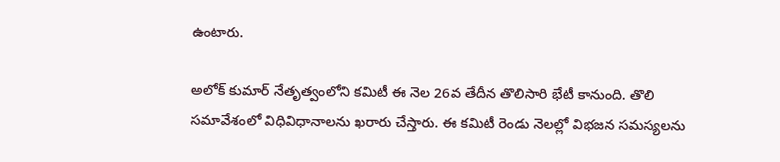ఉంటారు.

అలోక్ కుమార్ నేతృత్వంలోని కమిటీ ఈ నెల 26వ తేదీన తొలిసారి భేటీ కానుంది. తొలి సమావేశంలో విధివిధానాలను ఖరారు చేస్తారు. ఈ కమిటీ రెండు నెలల్లో విభజన సమస్యలను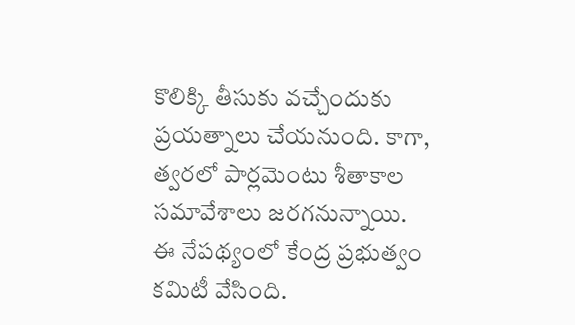కొలిక్కి తీసుకు వచ్చేందుకు ప్రయత్నాలు చేయనుంది. కాగా, త్వరలో పార్లమెంటు శీతాకాల సమావేశాలు జరగనున్నాయి.
ఈ నేపథ్యంలో కేంద్ర ప్రభుత్వం కమిటీ వేసింది.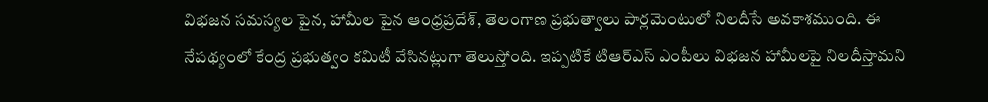విభజన సమస్యల పైన, హామీల పైన ఆంధ్రప్రదేశ్, తెలంగాణ ప్రభుత్వాలు పార్లమెంటులో నిలదీసే అవకాశముంది. ఈ నేపథ్యంలో కేంద్ర ప్రభుత్వం కమిటీ వేసినట్లుగా తెలుస్తోంది. ఇప్పటికే టిఆర్ఎస్ ఎంపీలు విభజన హామీలపై నిలదీస్తామని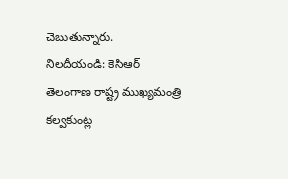చెబుతున్నారు.
నిలదీయండి: కెసిఆర్
తెలంగాణ రాష్ట్ర ముఖ్యమంత్రి కల్వకుంట్ల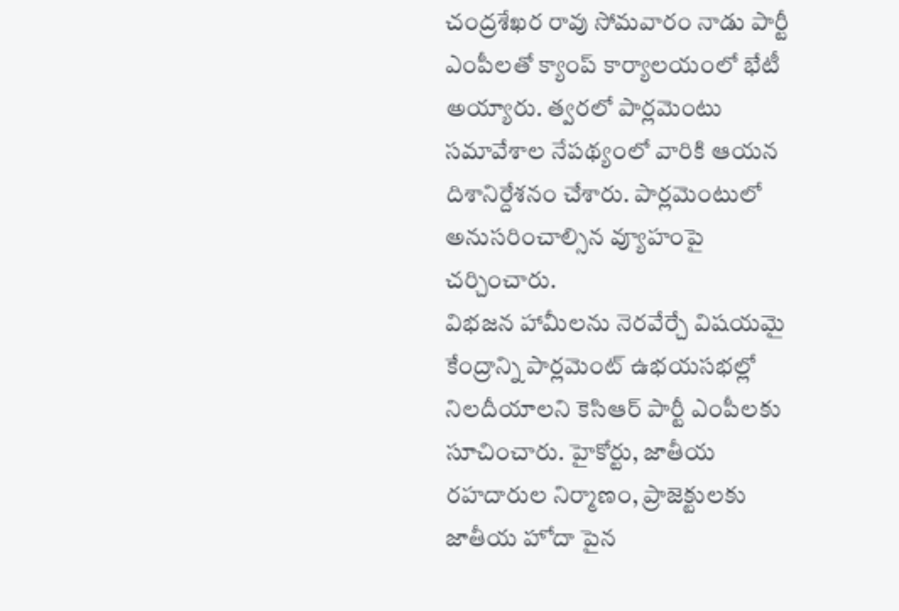చంద్రశేఖర రావు సోమవారం నాడు పార్టీ ఎంపీలతో క్యాంప్ కార్యాలయంలో భేటీ అయ్యారు. త్వరలో పార్లమెంటు సమావేశాల నేపథ్యంలో వారికి ఆయన దిశానిర్దేశనం చేశారు. పార్లమెంటులో అనుసరించాల్సిన వ్యూహంపై చర్చించారు.
విభజన హామీలను నెరవేర్చే విషయమై కేంద్రాన్ని పార్లమెంట్ ఉభయసభల్లో నిలదీయాలని కెసిఆర్ పార్టీ ఎంపీలకు సూచించారు. హైకోర్టు, జాతీయ రహదారుల నిర్మాణం, ప్రాజెక్టులకు జాతీయ హోదా పైన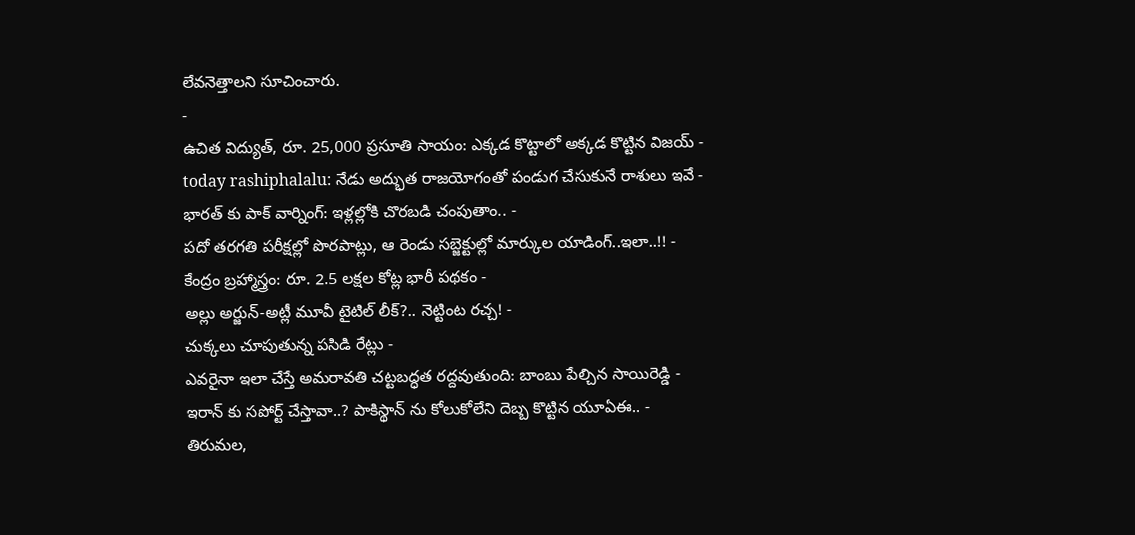లేవనెత్తాలని సూచించారు.
-
ఉచిత విద్యుత్, రూ. 25,000 ప్రసూతి సాయం: ఎక్కడ కొట్టాలో అక్కడ కొట్టిన విజయ్ -
today rashiphalalu: నేడు అద్భుత రాజయోగంతో పండుగ చేసుకునే రాశులు ఇవే -
భారత్ కు పాక్ వార్నింగ్: ఇళ్లల్లోకి చొరబడి చంపుతాం.. -
పదో తరగతి పరీక్షల్లో పొరపాట్లు, ఆ రెండు సబ్జెక్టుల్లో మార్కుల యాడింగ్..ఇలా..!! -
కేంద్రం బ్రహ్మాస్త్రం: రూ. 2.5 లక్షల కోట్ల భారీ పథకం -
అల్లు అర్జున్-అట్లీ మూవీ టైటిల్ లీక్?.. నెట్టింట రచ్చ! -
చుక్కలు చూపుతున్న పసిడి రేట్లు -
ఎవరైనా ఇలా చేస్తే అమరావతి చట్టబద్ధత రద్దవుతుంది: బాంబు పేల్చిన సాయిరెడ్డి -
ఇరాన్ కు సపోర్ట్ చేస్తావా..? పాకిస్థాన్ ను కోలుకోలేని దెబ్బ కొట్టిన యూఏఈ.. -
తిరుమల,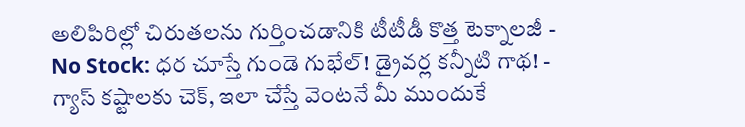అలిపిరిల్లో చిరుతలను గుర్తించడానికి టీటీడీ కొత్త టెక్నాలజీ -
No Stock: ధర చూస్తే గుండె గుభేల్! డ్రైవర్ల కన్నీటి గాథ! -
గ్యాస్ కష్టాలకు చెక్, ఇలా చేస్తే వెంటనే మీ ముందుకే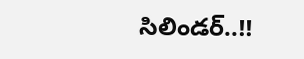సిలిండర్..!!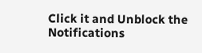Click it and Unblock the Notifications